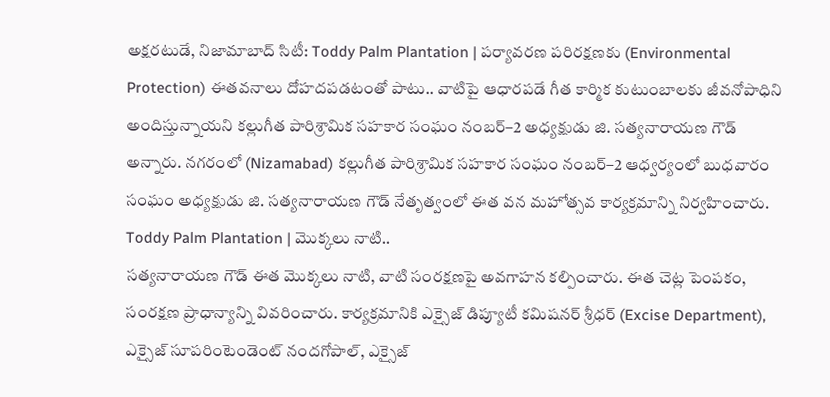అక్షరటుడే, నిజామాబాద్ సిటీ: Toddy Palm Plantation | పర్యావరణ పరిరక్షణకు (Environmental Protection) ఈతవనాలు దోహదపడటంతో పాటు.. వాటిపై ఆధారపడే గీత కార్మిక కుటుంబాలకు జీవనోపాధిని అందిస్తున్నాయని కల్లుగీత పారిశ్రామిక సహకార సంఘం నంబర్–2 అధ్యక్షుడు జి. సత్యనారాయణ గౌడ్ అన్నారు. నగరంలో (Nizamabad) కల్లుగీత పారిశ్రామిక సహకార సంఘం నంబర్–2 ఆధ్వర్యంలో బుధవారం సంఘం అధ్యక్షుడు జి. సత్యనారాయణ గౌడ్ నేతృత్వంలో ఈత వన మహోత్సవ కార్యక్రమాన్ని నిర్వహించారు.
Toddy Palm Plantation | మొక్కలు నాటి..
సత్యనారాయణ గౌడ్ ఈత మొక్కలు నాటి, వాటి సంరక్షణపై అవగాహన కల్పించారు. ఈత చెట్ల పెంపకం, సంరక్షణ ప్రాధాన్యాన్ని వివరించారు. కార్యక్రమానికి ఎక్సైజ్ డిప్యూటీ కమిషనర్ శ్రీధర్ (Excise Department), ఎక్సైజ్ సూపరింటెండెంట్ నందగోపాల్, ఎక్సైజ్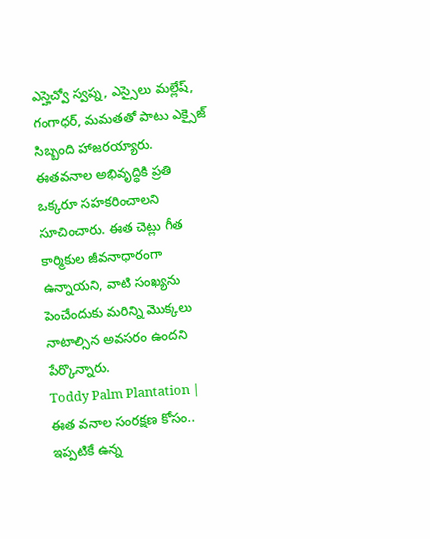ఎస్హెచ్వో స్వప్న, ఎస్సైలు మల్లేష్, గంగాధర్, మమతతో పాటు ఎక్సైజ్ సిబ్బంది హాజరయ్యారు. ఈతవనాల అభివృద్ధికి ప్రతి ఒక్కరూ సహకరించాలని సూచించారు. ఈత చెట్లు గీత కార్మికుల జీవనాధారంగా ఉన్నాయని, వాటి సంఖ్యను పెంచేందుకు మరిన్ని మొక్కలు నాటాల్సిన అవసరం ఉందని పేర్కొన్నారు.
Toddy Palm Plantation | ఈత వనాల సంరక్షణ కోసం..
ఇప్పటికే ఉన్న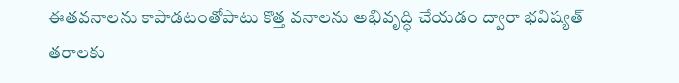ఈతవనాలను కాపాడటంతోపాటు కొత్త వనాలను అభివృద్ధి చేయడం ద్వారా భవిష్యత్ తరాలకు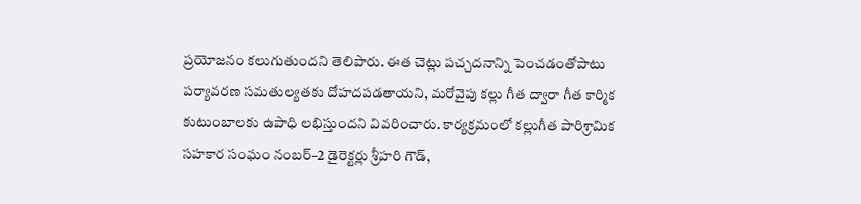ప్రయోజనం కలుగుతుందని తెలిపారు. ఈత చెట్లు పచ్చదనాన్ని పెంచడంతోపాటు పర్యావరణ సమతుల్యతకు దోహదపడతాయని, మరోవైపు కల్లు గీత ద్వారా గీత కార్మిక కుటుంబాలకు ఉపాధి లభిస్తుందని వివరించారు. కార్యక్రమంలో కల్లుగీత పారిశ్రామిక సహకార సంఘం నంబర్–2 డైరెక్టర్లు శ్రీహరి గౌడ్,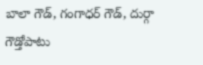బాలా గౌడ్, గంగాధర్ గౌడ్, దుర్గా గౌడ్తోపాటు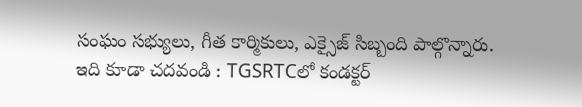సంఘం సభ్యులు, గీత కార్మికులు, ఎక్సైజ్ సిబ్బంది పాల్గొన్నారు.
ఇది కూడా చదవండి : TGSRTCలో కండక్టర్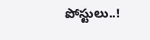పోస్టులు..!